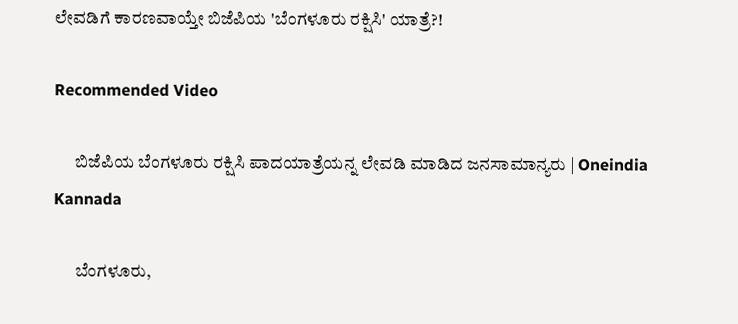ಲೇವಡಿಗೆ ಕಾರಣವಾಯ್ತೇ ಬಿಜೆಪಿಯ 'ಬೆಂಗಳೂರು ರಕ್ಷಿಸಿ' ಯಾತ್ರೆ?!

Recommended Video

      ಬಿಜೆಪಿಯ ಬೆಂಗಳೂರು ರಕ್ಷಿಸಿ ಪಾದಯಾತ್ರೆಯನ್ನ ಲೇವಡಿ ಮಾಡಿದ ಜನಸಾಮಾನ್ಯರು | Oneindia Kannada

      ಬೆಂಗಳೂರು,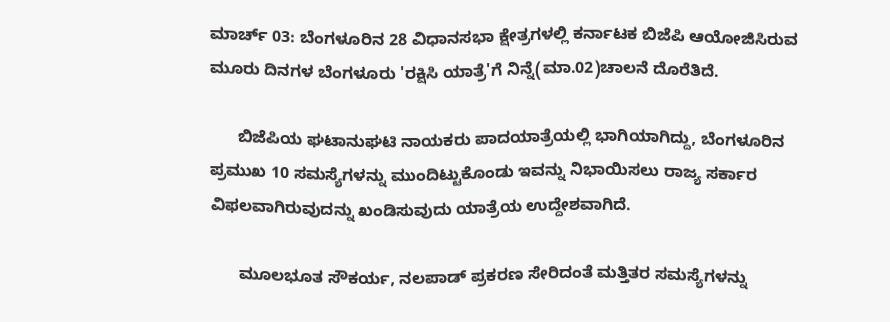ಮಾರ್ಚ್ 03: ಬೆಂಗಳೂರಿನ 28 ವಿಧಾನಸಭಾ ಕ್ಷೇತ್ರಗಳಲ್ಲಿ ಕರ್ನಾಟಕ ಬಿಜೆಪಿ ಆಯೋಜಿಸಿರುವ ಮೂರು ದಿನಗಳ ಬೆಂಗಳೂರು 'ರಕ್ಷಿಸಿ ಯಾತ್ರೆ'ಗೆ ನಿನ್ನೆ(ಮಾ.02)ಚಾಲನೆ ದೊರೆತಿದೆ.

      ಬಿಜೆಪಿಯ ಘಟಾನುಘಟಿ ನಾಯಕರು ಪಾದಯಾತ್ರೆಯಲ್ಲಿ ಭಾಗಿಯಾಗಿದ್ದು, ಬೆಂಗಳೂರಿನ ಪ್ರಮುಖ 10 ಸಮಸ್ಯೆಗಳನ್ನು ಮುಂದಿಟ್ಟುಕೊಂಡು ಇವನ್ನು ನಿಭಾಯಿಸಲು ರಾಜ್ಯ ಸರ್ಕಾರ ವಿಫಲವಾಗಿರುವುದನ್ನು ಖಂಡಿಸುವುದು ಯಾತ್ರೆಯ ಉದ್ದೇಶವಾಗಿದೆ.

      ಮೂಲಭೂತ ಸೌಕರ್ಯ, ನಲಪಾಡ್ ಪ್ರಕರಣ ಸೇರಿದಂತೆ ಮತ್ತಿತರ ಸಮಸ್ಯೆಗಳನ್ನು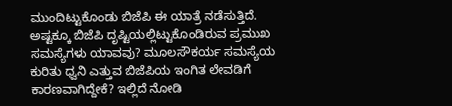ಮುಂದಿಟ್ಟುಕೊಂಡು ಬಿಜೆಪಿ ಈ ಯಾತ್ರೆ ನಡೆಸುತ್ತಿದೆ. ಅಷ್ಟಕ್ಕೂ ಬಿಜೆಪಿ ದೃಷ್ಟಿಯಲ್ಲಿಟ್ಟುಕೊಂಡಿರುವ ಪ್ರಮುಖ ಸಮಸ್ಯೆಗಳು ಯಾವವು? ಮೂಲಸೌಕರ್ಯ ಸಮಸ್ಯೆಯ ಕುರಿತು ಧ್ವನಿ ಎತ್ತುವ ಬಿಜೆಪಿಯ ಇಂಗಿತ ಲೇವಡಿಗೆ ಕಾರಣವಾಗಿದ್ದೇಕೆ? ಇಲ್ಲಿದೆ ನೋಡಿ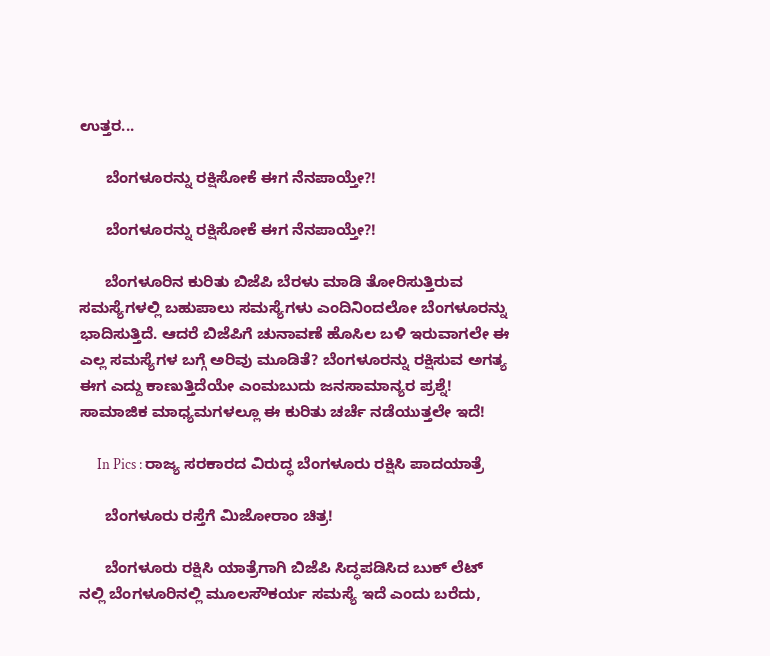ಉತ್ತರ...

      ಬೆಂಗಳೂರನ್ನು ರಕ್ಷಿಸೋಕೆ ಈಗ ನೆನಪಾಯ್ತೇ?!

      ಬೆಂಗಳೂರನ್ನು ರಕ್ಷಿಸೋಕೆ ಈಗ ನೆನಪಾಯ್ತೇ?!

      ಬೆಂಗಳೂರಿನ ಕುರಿತು ಬಿಜೆಪಿ ಬೆರಳು ಮಾಡಿ ತೋರಿಸುತ್ತಿರುವ ಸಮಸ್ಯೆಗಳಲ್ಲಿ ಬಹುಪಾಲು ಸಮಸ್ಯೆಗಳು ಎಂದಿನಿಂದಲೋ ಬೆಂಗಳೂರನ್ನು ಭಾದಿಸುತ್ತಿದೆ. ಆದರೆ ಬಿಜೆಪಿಗೆ ಚುನಾವಣೆ ಹೊಸಿಲ ಬಳಿ ಇರುವಾಗಲೇ ಈ ಎಲ್ಲ ಸಮಸ್ಯೆಗಳ ಬಗ್ಗೆ ಅರಿವು ಮೂಡಿತೆ? ಬೆಂಗಳೂರನ್ನು ರಕ್ಷಿಸುವ ಅಗತ್ಯ ಈಗ ಎದ್ದು ಕಾಣುತ್ತಿದೆಯೇ ಎಂಮಬುದು ಜನಸಾಮಾನ್ಯರ ಪ್ರಶ್ನೆ! ಸಾಮಾಜಿಕ ಮಾಧ್ಯಮಗಳಲ್ಲೂ ಈ ಕುರಿತು ಚರ್ಚೆ ನಡೆಯುತ್ತಲೇ ಇದೆ!

      In Pics : ರಾಜ್ಯ ಸರಕಾರದ ವಿರುದ್ಧ ಬೆಂಗಳೂರು ರಕ್ಷಿಸಿ ಪಾದಯಾತ್ರೆ

      ಬೆಂಗಳೂರು ರಸ್ತೆಗೆ ಮಿಜೋರಾಂ ಚಿತ್ರ!

      ಬೆಂಗಳೂರು ರಕ್ಷಿಸಿ ಯಾತ್ರೆಗಾಗಿ ಬಿಜೆಪಿ ಸಿದ್ಧಪಡಿಸಿದ ಬುಕ್ ಲೆಟ್ ನಲ್ಲಿ ಬೆಂಗಳೂರಿನಲ್ಲಿ ಮೂಲಸೌಕರ್ಯ ಸಮಸ್ಯೆ ಇದೆ ಎಂದು ಬರೆದು,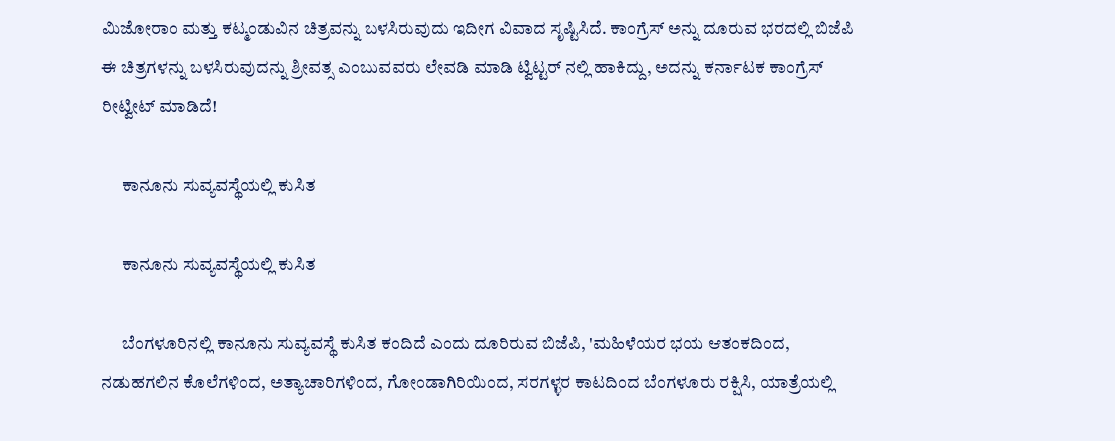ಮಿಜೋರಾಂ ಮತ್ತು ಕಟ್ಮಂಡುವಿನ ಚಿತ್ರವನ್ನು ಬಳಸಿರುವುದು ಇದೀಗ ವಿವಾದ ಸೃಷ್ಟಿಸಿದೆ. ಕಾಂಗ್ರೆಸ್ ಅನ್ನು ದೂರುವ ಭರದಲ್ಲಿ ಬಿಜೆಪಿ ಈ ಚಿತ್ರಗಳನ್ನು ಬಳಸಿರುವುದನ್ನು ಶ್ರೀವತ್ಸ ಎಂಬುವವರು ಲೇವಡಿ ಮಾಡಿ ಟ್ವಿಟ್ಟರ್ ನಲ್ಲಿ ಹಾಕಿದ್ದು, ಅದನ್ನು ಕರ್ನಾಟಕ ಕಾಂಗ್ರೆಸ್ ರೀಟ್ವೀಟ್ ಮಾಡಿದೆ!

      ಕಾನೂನು ಸುವ್ಯವಸ್ಥೆಯಲ್ಲಿ ಕುಸಿತ

      ಕಾನೂನು ಸುವ್ಯವಸ್ಥೆಯಲ್ಲಿ ಕುಸಿತ

      ಬೆಂಗಳೂರಿನಲ್ಲಿ ಕಾನೂನು ಸುವ್ಯವಸ್ಥೆ ಕುಸಿತ ಕಂದಿದೆ ಎಂದು ದೂರಿರುವ ಬಿಜೆಪಿ, 'ಮಹಿಳೆಯರ ಭಯ ಆತಂಕದಿಂದ, ನಡುಹಗಲಿನ ಕೊಲೆಗಳಿಂದ, ಅತ್ಯಾಚಾರಿಗಳಿಂದ, ಗೋಂಡಾಗಿರಿಯಿಂದ, ಸರಗಳ್ಳರ ಕಾಟದಿಂದ ಬೆಂಗಳೂರು ರಕ್ಷಿಸಿ, ಯಾತ್ರೆಯಲ್ಲಿ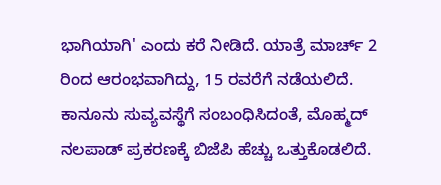ಭಾಗಿಯಾಗಿ' ಎಂದು ಕರೆ ನೀಡಿದೆ. ಯಾತ್ರೆ ಮಾರ್ಚ್ 2 ರಿಂದ ಆರಂಭವಾಗಿದ್ದು, 15 ರವರೆಗೆ ನಡೆಯಲಿದೆ. ಕಾನೂನು ಸುವ್ಯವಸ್ಥೆಗೆ ಸಂಬಂಧಿಸಿದಂತೆ, ಮೊಹ್ಮದ್ ನಲಪಾಡ್ ಪ್ರಕರಣಕ್ಕೆ ಬಿಜೆಪಿ ಹೆಚ್ಚು ಒತ್ತುಕೊಡಲಿದೆ.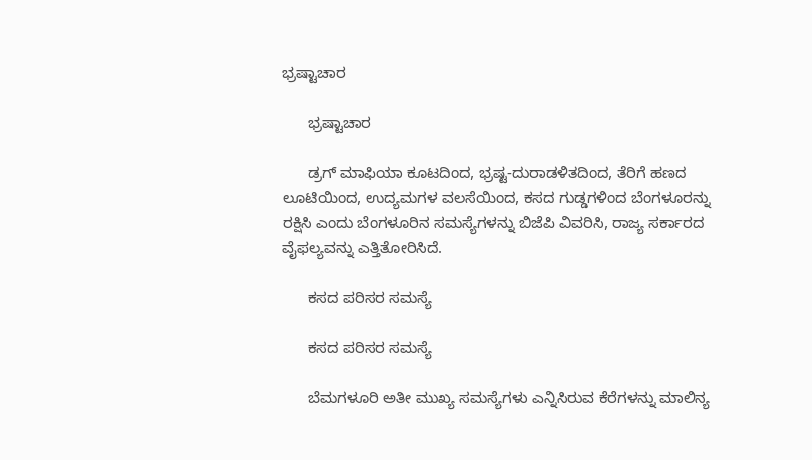ಭ್ರಷ್ಟಾಚಾರ

      ಭ್ರಷ್ಟಾಚಾರ

      ಡ್ರಗ್ ಮಾಫಿಯಾ ಕೂಟದಿಂದ, ಭ್ರಷ್ಟ-ದುರಾಡಳಿತದಿಂದ, ತೆರಿಗೆ ಹಣದ ಲೂಟಿಯಿಂದ, ಉದ್ಯಮಗಳ ವಲಸೆಯಿಂದ, ಕಸದ ಗುಡ್ಡಗಳಿಂದ ಬೆಂಗಳೂರನ್ನು ರಕ್ಷಿಸಿ ಎಂದು ಬೆಂಗಳೂರಿನ ಸಮಸ್ಯೆಗಳನ್ನು ಬಿಜೆಪಿ ವಿವರಿಸಿ, ರಾಜ್ಯ ಸರ್ಕಾರದ ವೈಫಲ್ಯವನ್ನು ಎತ್ತಿತೋರಿಸಿದೆ.

      ಕಸದ ಪರಿಸರ ಸಮಸ್ಯೆ

      ಕಸದ ಪರಿಸರ ಸಮಸ್ಯೆ

      ಬೆಮಗಳೂರಿ ಅತೀ ಮುಖ್ಯ ಸಮಸ್ಯೆಗಳು ಎನ್ನಿಸಿರುವ ಕೆರೆಗಳನ್ನು ಮಾಲಿನ್ಯ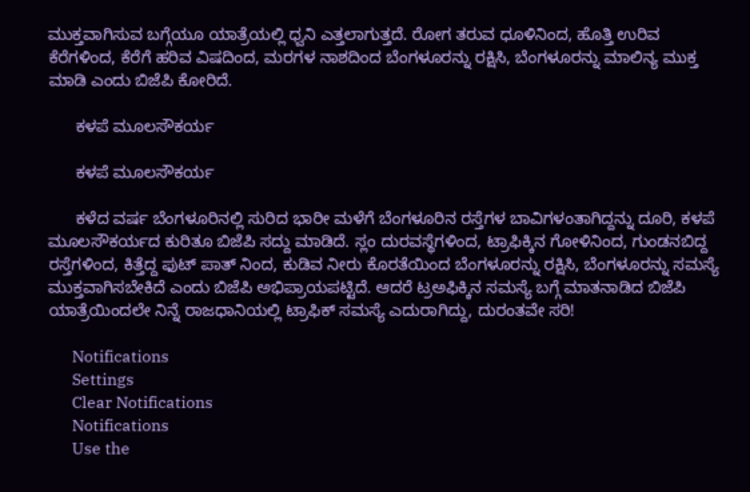ಮುಕ್ತವಾಗಿಸುವ ಬಗ್ಗೆಯೂ ಯಾತ್ರೆಯಲ್ಲಿ ಧ್ವನಿ ಎತ್ತಲಾಗುತ್ತದೆ. ರೋಗ ತರುವ ಧೂಳಿನಿಂದ, ಹೊತ್ತಿ ಉರಿವ ಕೆರೆಗಳಿಂದ, ಕೆರೆಗೆ ಹರಿವ ವಿಷದಿಂದ, ಮರಗಳ ನಾಶದಿಂದ ಬೆಂಗಳೂರನ್ನು ರಕ್ಷಿಸಿ, ಬೆಂಗಳೂರನ್ನು ಮಾಲಿನ್ಯ ಮುಕ್ತ ಮಾಡಿ ಎಂದು ಬಿಜೆಪಿ ಕೋರಿದೆ.

      ಕಳಪೆ ಮೂಲಸೌಕರ್ಯ

      ಕಳಪೆ ಮೂಲಸೌಕರ್ಯ

      ಕಳೆದ ವರ್ಷ ಬೆಂಗಳೂರಿನಲ್ಲಿ ಸುರಿದ ಭಾರೀ ಮಳೆಗೆ ಬೆಂಗಳೂರಿನ ರಸ್ತೆಗಳ ಬಾವಿಗಳಂತಾಗಿದ್ದನ್ನು ದೂರಿ, ಕಳಪೆ ಮೂಲಸೌಕರ್ಯದ ಕುರಿತೂ ಬಿಜೆಪಿ ಸದ್ದು ಮಾಡಿದೆ. ಸ್ಲಂ ದುರವಸ್ಥೆಗಳಿಂದ, ಟ್ರಾಫಿಕ್ಕಿನ ಗೋಳಿನಿಂದ, ಗುಂಡನಬಿದ್ದ ರಸ್ತೆಗಳಿಂದ, ಕಿತ್ತೆದ್ದ ಫುಟ್ ಪಾತ್ ನಿಂದ, ಕುಡಿವ ನೀರು ಕೊರತೆಯಿಂದ ಬೆಂಗಳೂರನ್ನು ರಕ್ಷಿಸಿ, ಬೆಂಗಳೂರನ್ನು ಸಮಸ್ಯೆ ಮುಕ್ತವಾಗಿಸಬೇಕಿದೆ ಎಂದು ಬಿಜೆಪಿ ಅಭಿಪ್ರಾಯಪಟ್ಟಿದೆ. ಆದರೆ ಟ್ರಅಫಿಕ್ಕಿನ ಸಮಸ್ಯೆ ಬಗ್ಗೆ ಮಾತನಾಡಿದ ಬಿಜೆಪಿ ಯಾತ್ರೆಯಿಂದಲೇ ನಿನ್ನೆ ರಾಜಧಾನಿಯಲ್ಲಿ ಟ್ರಾಫಿಕ್ ಸಮಸ್ಯೆ ಎದುರಾಗಿದ್ದು, ದುರಂತವೇ ಸರಿ!

      Notifications
      Settings
      Clear Notifications
      Notifications
      Use the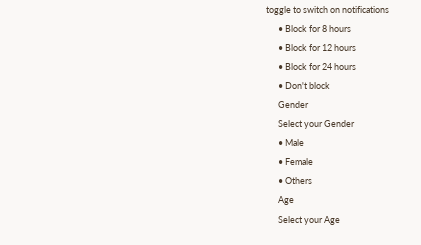toggle to switch on notifications
      • Block for 8 hours
      • Block for 12 hours
      • Block for 24 hours
      • Don't block
      Gender
      Select your Gender
      • Male
      • Female
      • Others
      Age
      Select your Age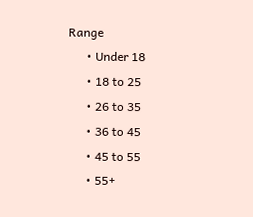Range
      • Under 18
      • 18 to 25
      • 26 to 35
      • 36 to 45
      • 45 to 55
      • 55+